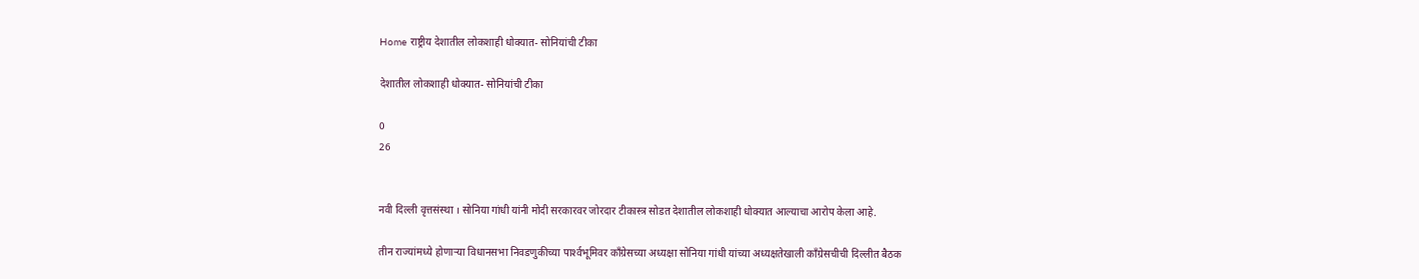Home राष्ट्रीय देशातील लोकशाही धोक्यात- सोनियांची टीका

देशातील लोकशाही धोक्यात- सोनियांची टीका

0
26


नवी दिल्ली वृत्तसंस्था । सोनिया गांधी यांनी मोदी सरकारवर जोरदार टीकास्त्र सोडत देशातील लोकशाही धोक्यात आल्याचा आरोप केला आहे.

तीन राज्यांमध्ये होणार्‍या विधानसभा निवडणुकीच्या पार्श्‍वभूमिवर काँग्रेसच्या अध्यक्षा सोनिया गांधी यांच्या अध्यक्षतेखाली काँग्रेसचीची दिल्लीत बैठक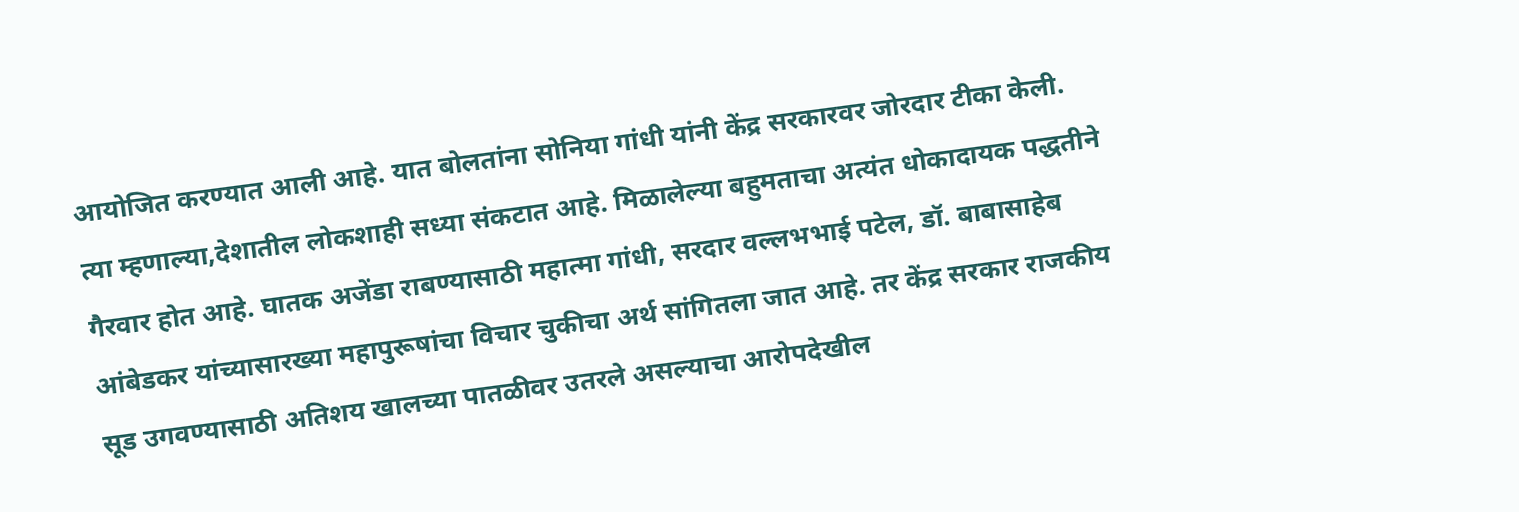आयोजित करण्यात आली आहे. यात बोलतांना सोनिया गांधी यांनी केंद्र सरकारवर जोरदार टीका केली. त्या म्हणाल्या,देशातील लोकशाही सध्या संकटात आहे. मिळालेल्या बहुमताचा अत्यंत धोकादायक पद्धतीने गैरवार होत आहे. घातक अजेंडा राबण्यासाठी महात्मा गांधी, सरदार वल्लभभाई पटेल, डॉ. बाबासाहेब आंबेडकर यांच्यासारख्या महापुरूषांचा विचार चुकीचा अर्थ सांगितला जात आहे. तर केंद्र सरकार राजकीय सूड उगवण्यासाठी अतिशय खालच्या पातळीवर उतरले असल्याचा आरोपदेखील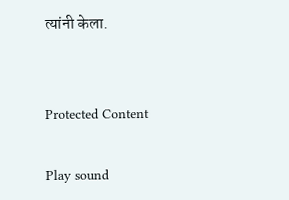त्यांनी केला.


Protected Content

Play sound